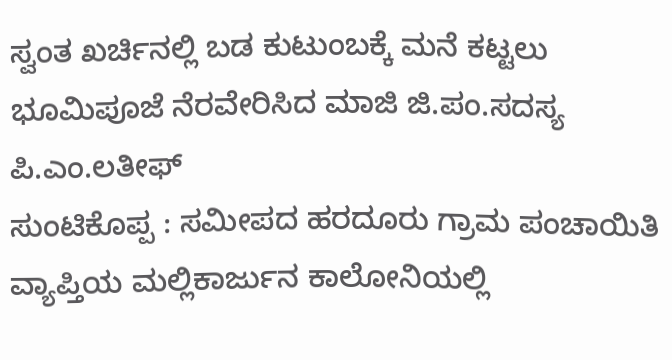ಸ್ವಂತ ಖರ್ಚಿನಲ್ಲಿ ಬಡ ಕುಟುಂಬಕ್ಕೆ ಮನೆ ಕಟ್ಟಲು ಭೂಮಿಪೂಜೆ ನೆರವೇರಿಸಿದ ಮಾಜಿ ಜಿ.ಪಂ.ಸದಸ್ಯ ಪಿ.ಎಂ.ಲತೀಫ್
ಸುಂಟಿಕೊಪ್ಪ : ಸಮೀಪದ ಹರದೂರು ಗ್ರಾಮ ಪಂಚಾಯಿತಿ ವ್ಯಾಪ್ತಿಯ ಮಲ್ಲಿಕಾರ್ಜುನ ಕಾಲೋನಿಯಲ್ಲಿ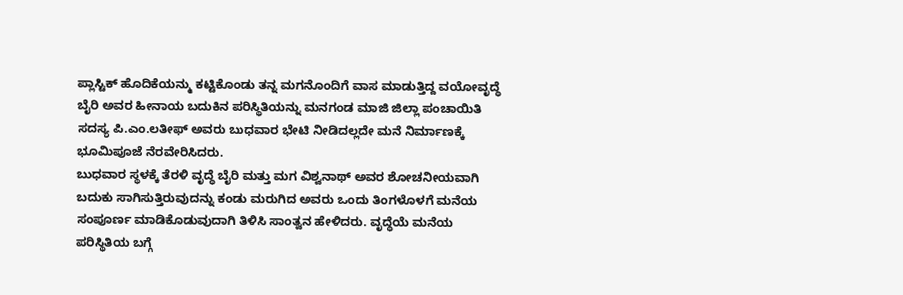ಪ್ಲಾಸ್ಟಿಕ್ ಹೊದಿಕೆಯನ್ಮು ಕಟ್ಟಿಕೊಂಡು ತನ್ನ ಮಗನೊಂದಿಗೆ ವಾಸ ಮಾಡುತ್ತಿದ್ದ ವಯೋವೃದ್ಧೆ ಬೈರಿ ಅವರ ಹೀನಾಯ ಬದುಕಿನ ಪರಿಸ್ಥಿತಿಯನ್ನು ಮನಗಂಡ ಮಾಜಿ ಜಿಲ್ಲಾ ಪಂಚಾಯಿತಿ ಸದಸ್ಯ ಪಿ.ಎಂ.ಲತೀಫ್ ಅವರು ಬುಧವಾರ ಭೇಟಿ ನೀಡಿದಲ್ಲದೇ ಮನೆ ನಿರ್ಮಾಣಕ್ಕೆ ಭೂಮಿಪೂಜೆ ನೆರವೇರಿಸಿದರು.
ಬುಧವಾರ ಸ್ಥಳಕ್ಕೆ ತೆರಳಿ ವೃದ್ಧೆ ಬೈರಿ ಮತ್ತು ಮಗ ವಿಶ್ವನಾಥ್ ಅವರ ಶೋಚನೀಯವಾಗಿ ಬದುಕು ಸಾಗಿಸುತ್ತಿರುವುದನ್ನು ಕಂಡು ಮರುಗಿದ ಅವರು ಒಂದು ತಿಂಗಳೊಳಗೆ ಮನೆಯ ಸಂಪೂರ್ಣ ಮಾಡಿಕೊಡುವುದಾಗಿ ತಿಳಿಸಿ ಸಾಂತ್ವನ ಹೇಳಿದರು. ವೃದ್ಧೆಯೆ ಮನೆಯ ಪರಿಸ್ಥಿತಿಯ ಬಗ್ಗೆ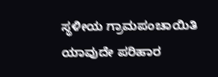ಸ್ಥಳೀಯ ಗ್ರಾಮಪಂಚಾಯಿತಿ ಯಾವುದೇ ಪರಿಹಾರ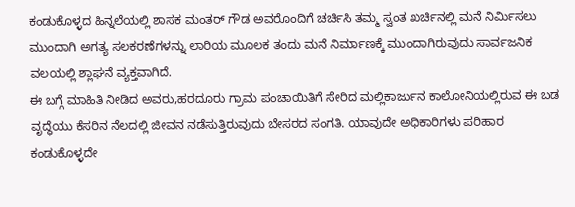ಕಂಡುಕೊಳ್ಳದ ಹಿನ್ನಲೆಯಲ್ಲಿ ಶಾಸಕ ಮಂತರ್ ಗೌಡ ಅವರೊಂದಿಗೆ ಚರ್ಚಿಸಿ ತಮ್ಮ ಸ್ವಂತ ಖರ್ಚಿನಲ್ಲಿ ಮನೆ ನಿರ್ಮಿಸಲು ಮುಂದಾಗಿ ಅಗತ್ಯ ಸಲಕರಣೆಗಳನ್ನು ಲಾರಿಯ ಮೂಲಕ ತಂದು ಮನೆ ನಿರ್ಮಾಣಕ್ಕೆ ಮುಂದಾಗಿರುವುದು ಸಾರ್ವಜನಿಕ ವಲಯಲ್ಲಿ ಶ್ಲಾಘನೆ ವ್ಯಕ್ತವಾಗಿದೆ.
ಈ ಬಗ್ಗೆ ಮಾಹಿತಿ ನೀಡಿದ ಅವರು,ಹರದೂರು ಗ್ರಾಮ ಪಂಚಾಯಿತಿಗೆ ಸೇರಿದ ಮಲ್ಲಿಕಾರ್ಜುನ ಕಾಲೋನಿಯಲ್ಲಿರುವ ಈ ಬಡ ವೃದ್ಧೆಯು ಕೆಸರಿನ ನೆಲದಲ್ಲಿ ಜೀವನ ನಡೆಸುತ್ತಿರುವುದು ಬೇಸರದ ಸಂಗತಿ. ಯಾವುದೇ ಅಧಿಕಾರಿಗಳು ಪರಿಹಾರ ಕಂಡುಕೊಳ್ಳದೇ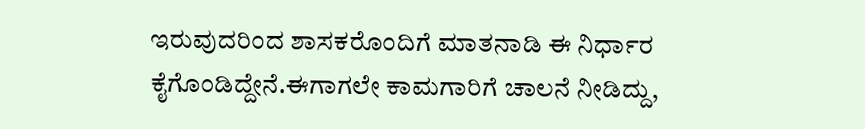ಇರುವುದರಿಂದ ಶಾಸಕರೊಂದಿಗೆ ಮಾತನಾಡಿ ಈ ನಿರ್ಧಾರ ಕೈಗೊಂಡಿದ್ದೇನೆ.ಈಗಾಗಲೇ ಕಾಮಗಾರಿಗೆ ಚಾಲನೆ ನೀಡಿದ್ದು,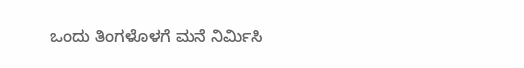ಒಂದು ತಿಂಗಳೊಳಗೆ ಮನೆ ನಿರ್ಮಿಸಿ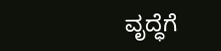ವೃದ್ಧೆಗೆ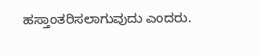ಹಸ್ತಾಂತರಿಸಲಾಗುವುದು ಎಂದರು.